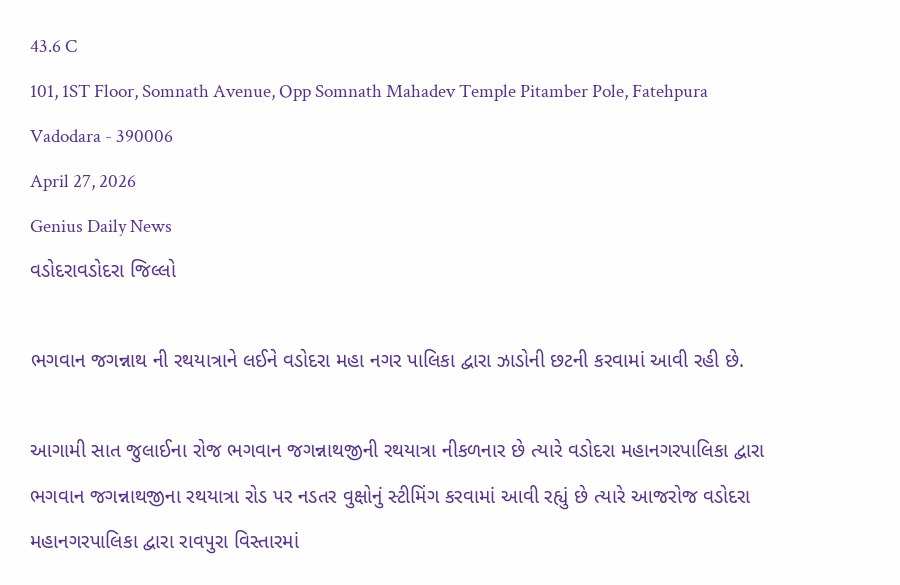43.6 C
101, 1ST Floor, Somnath Avenue, Opp Somnath Mahadev Temple Pitamber Pole, Fatehpura Vadodara - 390006
April 27, 2026
Genius Daily News
વડોદરાવડોદરા જિલ્લો

ભગવાન જગન્નાથ ની રથયાત્રાને લઈને વડોદરા મહા નગર પાલિકા દ્વારા ઝાડોની છટની કરવામાં આવી રહી છે.

આગામી સાત જુલાઈના રોજ ભગવાન જગન્નાથજીની રથયાત્રા નીકળનાર છે ત્યારે વડોદરા મહાનગરપાલિકા દ્વારા ભગવાન જગન્નાથજીના રથયાત્રા રોડ પર નડતર વુક્ષોનું સ્ટીમિંગ કરવામાં આવી રહ્યું છે ત્યારે આજરોજ વડોદરા મહાનગરપાલિકા દ્વારા રાવપુરા વિસ્તારમાં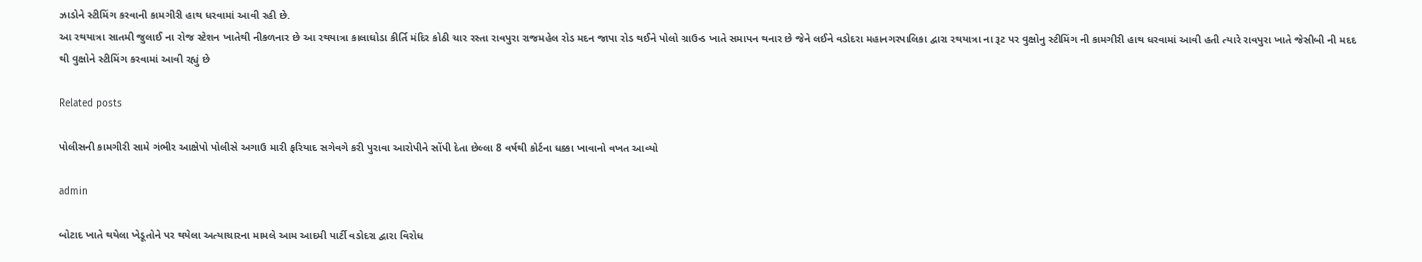ઝાડોને સ્ટીમિંગ કરવાની કામગીરી હાથ ધરવામાં આવી રહી છે.
આ રથયાત્રા સાતમી જુલાઈ ના રોજ સ્ટેશન ખાતેથી નીકળનાર છે આ રથયાત્રા કાલાઘોડા કીર્તિ મંદિર કોઠી ચાર રસ્તા રાવપુરા રાજમહેલ રોડ મદન જાપા રોડ થઈને પોલો ગ્રાઉન્ડ ખાતે સમાપન થનાર છે જેને લઈને વડોદરા મહાનગરપાલિકા દ્વારા રથયાત્રા ના રૂટ પર વુક્ષોનુ સ્ટીમિંગ ની કામગીરી હાથ ધરવામાં આવી હતી ત્યારે રાવપુરા ખાતે જેસીબી ની મદદ થી વુક્ષોને સ્ટીમિંગ કરવામાં આવી રહ્યું છે

Related posts

પોલીસની કામગીરી સામે ગંભીર આક્ષેપો પોલીસે અગાઉ મારી ફરિયાદ સગેવગે કરી પુરાવા આરોપીને સોંપી દેતા છેલ્લા 8 વર્ષથી કોર્ટના ધક્કા ખાવાનો વખત આવ્યો

admin

બોટાદ ખાતે થયેલા ખેડૂતોને પર થયેલા અત્યાચારના મામલે આમ આદમી પાર્ટી વડોદરા દ્વારા વિરોધ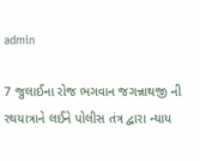admin

7 જુલાઈના રોજ ભગવાન જગન્નાથજી ની રથયાત્રાને લઈને પોલીસ તંત્ર દ્વારા ન્યાય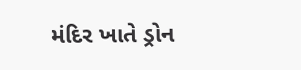મંદિર ખાતે ડ્રોન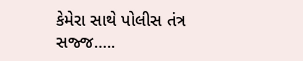કેમેરા સાથે પોલીસ તંત્ર સજ્જ…..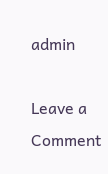admin

Leave a Comment